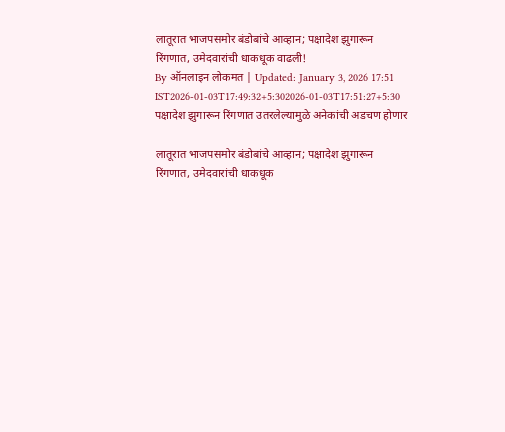लातूरात भाजपसमोर बंडोबांचे आव्हान; पक्षादेश झुगारून रिंगणात, उमेदवारांची धाकधूक वाढली!
By ऑनलाइन लोकमत | Updated: January 3, 2026 17:51 IST2026-01-03T17:49:32+5:302026-01-03T17:51:27+5:30
पक्षादेश झुगारून रिंगणात उतरलेल्यामुळे अनेकांची अडचण होणार

लातूरात भाजपसमोर बंडोबांचे आव्हान; पक्षादेश झुगारून रिंगणात, उमेदवारांची धाकधूक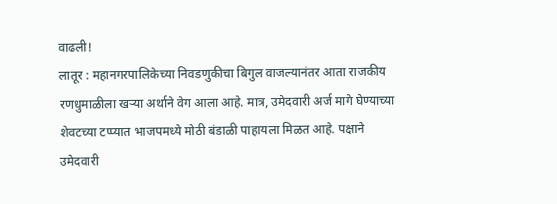वाढली!
लातूर : महानगरपालिकेच्या निवडणुकीचा बिगुल वाजल्यानंतर आता राजकीय रणधुमाळीला खऱ्या अर्थाने वेग आला आहे. मात्र, उमेदवारी अर्ज मागे घेण्याच्या शेवटच्या टप्प्यात भाजपमध्ये मोठी बंडाळी पाहायला मिळत आहे. पक्षाने उमेदवारी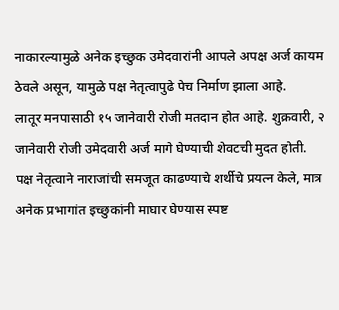नाकारल्यामुळे अनेक इच्छुक उमेदवारांनी आपले अपक्ष अर्ज कायम ठेवले असून, यामुळे पक्ष नेतृत्वापुढे पेच निर्माण झाला आहे.
लातूर मनपासाठी १५ जानेवारी रोजी मतदान होत आहे. शुक्रवारी, २ जानेवारी रोजी उमेदवारी अर्ज मागे घेण्याची शेवटची मुदत होती. पक्ष नेतृत्वाने नाराजांची समजूत काढण्याचे शर्थीचे प्रयत्न केले, मात्र अनेक प्रभागांत इच्छुकांनी माघार घेण्यास स्पष्ट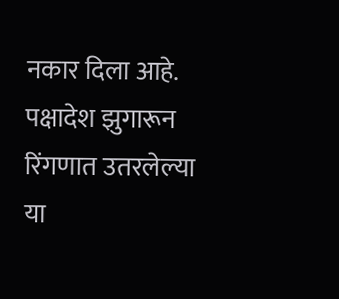नकार दिला आहे. पक्षादेश झुगारून रिंगणात उतरलेल्या या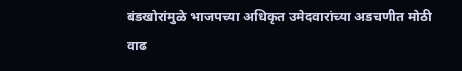बंडखोरांमुळे भाजपच्या अधिकृत उमेदवारांच्या अडचणीत मोठी वाढ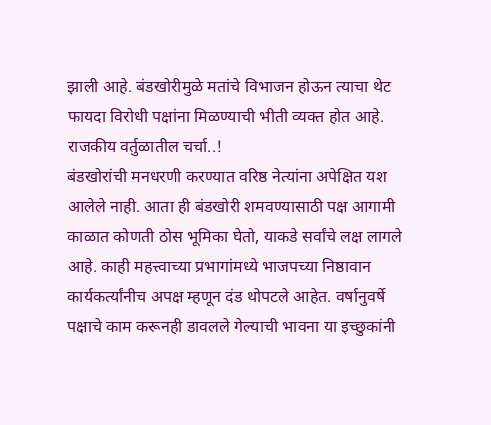झाली आहे. बंडखोरीमुळे मतांचे विभाजन होऊन त्याचा थेट फायदा विरोधी पक्षांना मिळण्याची भीती व्यक्त होत आहे.
राजकीय वर्तुळातील चर्चा..!
बंडखोरांची मनधरणी करण्यात वरिष्ठ नेत्यांना अपेक्षित यश आलेले नाही. आता ही बंडखोरी शमवण्यासाठी पक्ष आगामी काळात कोणती ठोस भूमिका घेतो, याकडे सर्वांचे लक्ष लागले आहे. काही महत्त्वाच्या प्रभागांमध्ये भाजपच्या निष्ठावान कार्यकर्त्यांनीच अपक्ष म्हणून दंड थोपटले आहेत. वर्षानुवर्षे पक्षाचे काम करूनही डावलले गेल्याची भावना या इच्छुकांनी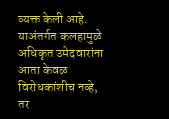व्यक्त केली आहे. याअंतर्गत कलहामुळे अधिकृत उमेदवारांना आता केवळ विरोधकांशीच नव्हे, तर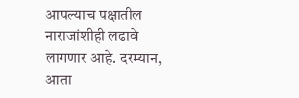आपल्याच पक्षातील नाराजांशीही लढावे लागणार आहे. दरम्यान, आता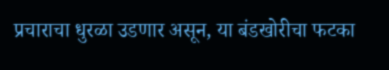प्रचाराचा धुरळा उडणार असून, या बंडखोरीचा फटका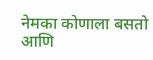नेमका कोणाला बसतो आणि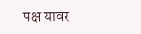पक्ष यावर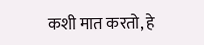कशी मात करतो, हे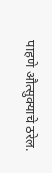पाहणे औत्सुक्याचे ठरेल.